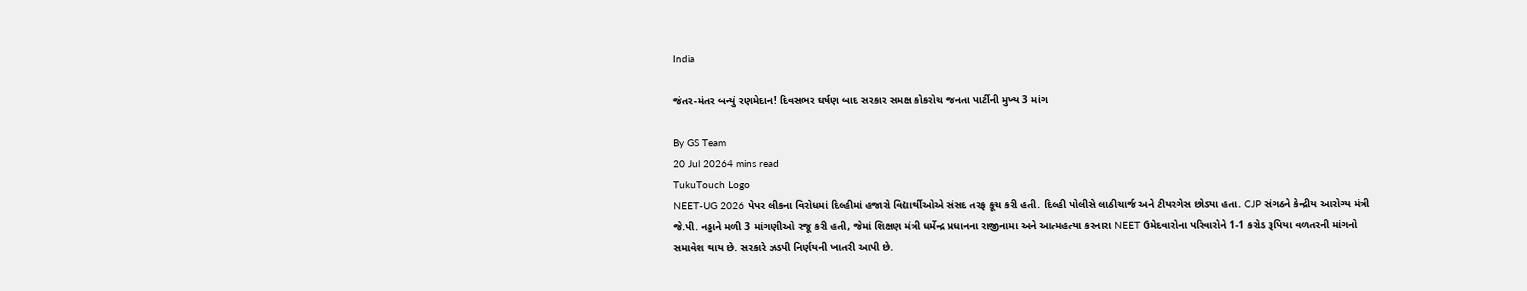India

જંતર-મંતર બન્યું રણમેદાન! દિવસભર ઘર્ષણ બાદ સરકાર સમક્ષ કોકરોચ જનતા પાર્ટીની મુખ્ય 3 માંગ

By GS Team
20 Jul 20264 mins read
TukuTouch Logo
NEET-UG 2026 પેપર લીકના વિરોધમાં દિલ્હીમાં હજારો વિદ્યાર્થીઓએ સંસદ તરફ કૂચ કરી હતી. દિલ્હી પોલીસે લાઠીચાર્જ અને ટીયરગેસ છોડ્યા હતા. CJP સંગઠને કેન્દ્રીય આરોગ્ય મંત્રી જે.પી. નડ્ડાને મળી 3 માંગણીઓ રજૂ કરી હતી, જેમાં શિક્ષણ મંત્રી ધર્મેન્દ્ર પ્રધાનના રાજીનામા અને આત્મહત્યા કરનારા NEET ઉમેદવારોના પરિવારોને 1-1 કરોડ રૂપિયા વળતરની માંગનો સમાવેશ થાય છે. સરકારે ઝડપી નિર્ણયની ખાતરી આપી છે.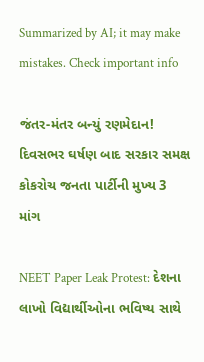Summarized by AI; it may make mistakes. Check important info

જંતર-મંતર બન્યું રણમેદાન! દિવસભર ઘર્ષણ બાદ સરકાર સમક્ષ કોકરોચ જનતા પાર્ટીની મુખ્ય 3 માંગ

NEET Paper Leak Protest: દેશના લાખો વિદ્યાર્થીઓના ભવિષ્ય સાથે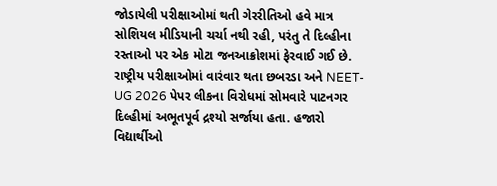જોડાયેલી પરીક્ષાઓમાં થતી ગેરરીતિઓ હવે માત્ર સોશિયલ મીડિયાની ચર્ચા નથી રહી, પરંતુ તે દિલ્હીના રસ્તાઓ પર એક મોટા જનઆક્રોશમાં ફેરવાઈ ગઈ છે. રાષ્ટ્રીય પરીક્ષાઓમાં વારંવાર થતા છબરડા અને NEET-UG 2026 પેપર લીકના વિરોધમાં સોમવારે પાટનગર દિલ્હીમાં અભૂતપૂર્વ દ્રશ્યો સર્જાયા હતા. હજારો વિદ્યાર્થીઓ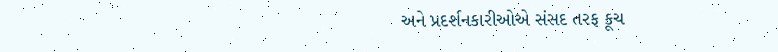અને પ્રદર્શનકારીઓએ સંસદ તરફ કૂચ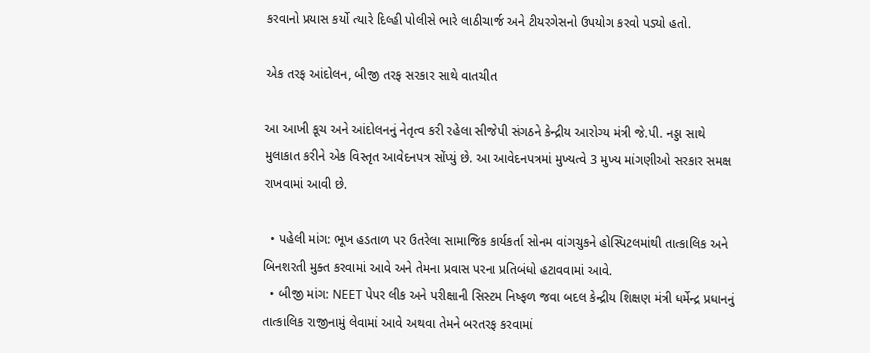કરવાનો પ્રયાસ કર્યો ત્યારે દિલ્હી પોલીસે ભારે લાઠીચાર્જ અને ટીયરગેસનો ઉપયોગ કરવો પડ્યો હતો.

એક તરફ આંદોલન, બીજી તરફ સરકાર સાથે વાતચીત

આ આખી કૂચ અને આંદોલનનું નેતૃત્વ કરી રહેલા સીજેપી સંગઠને કેન્દ્રીય આરોગ્ય મંત્રી જે.પી. નડ્ડા સાથે મુલાકાત કરીને એક વિસ્તૃત આવેદનપત્ર સોંપ્યું છે. આ આવેદનપત્રમાં મુખ્યત્વે 3 મુખ્ય માંગણીઓ સરકાર સમક્ષ રાખવામાં આવી છે.

  • પહેલી માંગ: ભૂખ હડતાળ પર ઉતરેલા સામાજિક કાર્યકર્તા સોનમ વાંગચુકને હોસ્પિટલમાંથી તાત્કાલિક અને બિનશરતી મુક્ત કરવામાં આવે અને તેમના પ્રવાસ પરના પ્રતિબંધો હટાવવામાં આવે.
  • બીજી માંગ: NEET પેપર લીક અને પરીક્ષાની સિસ્ટમ નિષ્ફળ જવા બદલ કેન્દ્રીય શિક્ષણ મંત્રી ધર્મેન્દ્ર પ્રધાનનું તાત્કાલિક રાજીનામું લેવામાં આવે અથવા તેમને બરતરફ કરવામાં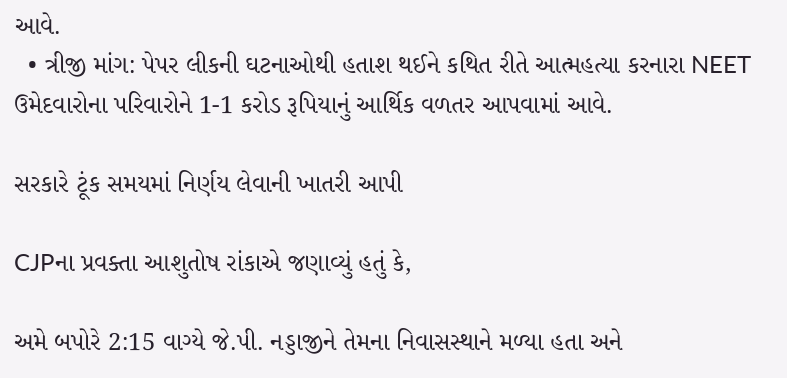આવે.
  • ત્રીજી માંગ: પેપર લીકની ઘટનાઓથી હતાશ થઈને કથિત રીતે આત્મહત્યા કરનારા NEET ઉમેદવારોના પરિવારોને 1-1 કરોડ રૂપિયાનું આર્થિક વળતર આપવામાં આવે.

સરકારે ટૂંક સમયમાં નિર્ણય લેવાની ખાતરી આપી

CJPના પ્રવક્તા આશુતોષ રાંકાએ જણાવ્યું હતું કે,

અમે બપોરે 2:15 વાગ્યે જે.પી. નડ્ડાજીને તેમના નિવાસસ્થાને મળ્યા હતા અને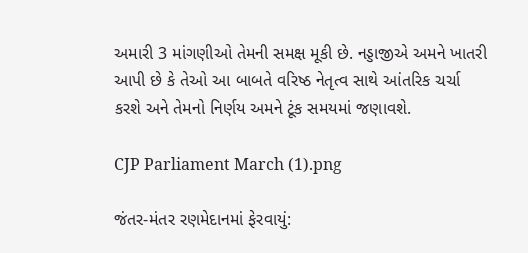અમારી 3 માંગણીઓ તેમની સમક્ષ મૂકી છે. નડ્ડાજીએ અમને ખાતરી આપી છે કે તેઓ આ બાબતે વરિષ્ઠ નેતૃત્વ સાથે આંતરિક ચર્ચા કરશે અને તેમનો નિર્ણય અમને ટૂંક સમયમાં જણાવશે.

CJP Parliament March (1).png

જંતર-મંતર રણમેદાનમાં ફેરવાયું: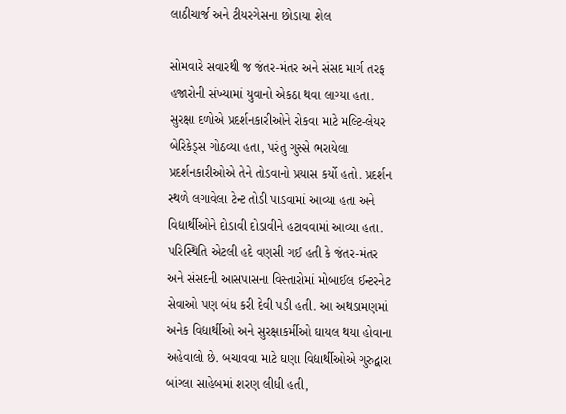લાઠીચાર્જ અને ટીયરગેસના છોડાયા શેલ

સોમવારે સવારથી જ જંતર-મંતર અને સંસદ માર્ગ તરફ હજારોની સંખ્યામાં યુવાનો એકઠા થવા લાગ્યા હતા. સુરક્ષા દળોએ પ્રદર્શનકારીઓને રોકવા માટે મલ્ટિ-લેયર બેરિકેડ્સ ગોઠવ્યા હતા, પરંતુ ગુસ્સે ભરાયેલા પ્રદર્શનકારીઓએ તેને તોડવાનો પ્રયાસ કર્યો હતો. પ્રદર્શન સ્થળે લગાવેલા ટેન્ટ તોડી પાડવામાં આવ્યા હતા અને વિદ્યાર્થીઓને દોડાવી દોડાવીને હટાવવામાં આવ્યા હતા. પરિસ્થિતિ એટલી હદે વણસી ગઈ હતી કે જંતર-મંતર અને સંસદની આસપાસના વિસ્તારોમાં મોબાઈલ ઈન્ટરનેટ સેવાઓ પણ બંધ કરી દેવી પડી હતી. આ અથડામણમાં અનેક વિદ્યાર્થીઓ અને સુરક્ષાકર્મીઓ ઘાયલ થયા હોવાના અહેવાલો છે. બચાવવા માટે ઘણા વિદ્યાર્થીઓએ ગુરુદ્વારા બાંગ્લા સાહેબમાં શરણ લીધી હતી,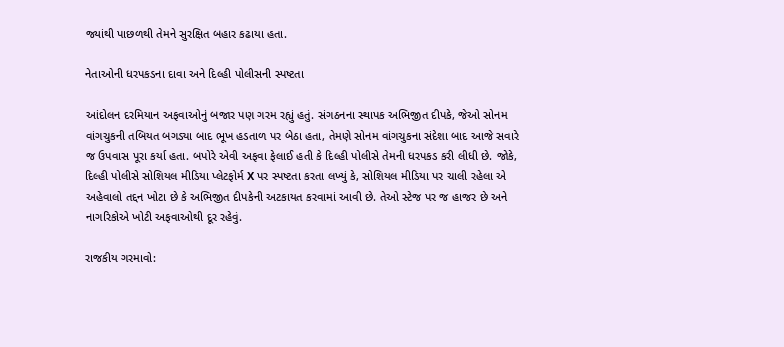જ્યાંથી પાછળથી તેમને સુરક્ષિત બહાર કઢાયા હતા.

નેતાઓની ધરપકડના દાવા અને દિલ્હી પોલીસની સ્પષ્ટતા

આંદોલન દરમિયાન અફવાઓનું બજાર પણ ગરમ રહ્યું હતું. સંગઠનના સ્થાપક અભિજીત દીપકે, જેઓ સોનમ વાંગચુકની તબિયત બગડ્યા બાદ ભૂખ હડતાળ પર બેઠા હતા, તેમણે સોનમ વાંગચુકના સંદેશા બાદ આજે સવારે જ ઉપવાસ પૂરા કર્યા હતા. બપોરે એવી અફવા ફેલાઈ હતી કે દિલ્હી પોલીસે તેમની ધરપકડ કરી લીધી છે. જોકે, દિલ્હી પોલીસે સોશિયલ મીડિયા પ્લેટફોર્મ X પર સ્પષ્ટતા કરતા લખ્યું કે, સોશિયલ મીડિયા પર ચાલી રહેલા એ અહેવાલો તદ્દન ખોટા છે કે અભિજીત દીપકેની અટકાયત કરવામાં આવી છે. તેઓ સ્ટેજ પર જ હાજર છે અને નાગરિકોએ ખોટી અફવાઓથી દૂર રહેવું.

રાજકીય ગરમાવો: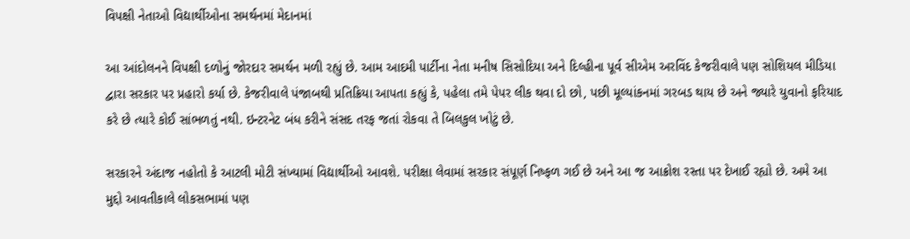વિપક્ષી નેતાઓ વિદ્યાર્થીઓના સમર્થનમાં મેદાનમાં

આ આંદોલનને વિપક્ષી દળોનું જોરદાર સમર્થન મળી રહ્યું છે. આમ આદમી પાર્ટીના નેતા મનીષ સિસોદિયા અને દિલ્હીના પૂર્વ સીએમ અરવિંદ કેજરીવાલે પણ સોશિયલ મીડિયા દ્વારા સરકાર પર પ્રહારો કર્યા છે. કેજરીવાલે પંજાબથી પ્રતિક્રિયા આપતા કહ્યું કે, પહેલા તમે પેપર લીક થવા દો છો, પછી મૂલ્યાંકનમાં ગરબડ થાય છે અને જ્યારે યુવાનો ફરિયાદ કરે છે ત્યારે કોઈ સાંભળતું નથી. ઇન્ટરનેટ બંધ કરીને સંસદ તરફ જતાં રોકવા તે બિલકુલ ખોટું છે.

સરકારને અંદાજ નહોતો કે આટલી મોટી સંખ્યામાં વિદ્યાર્થીઓ આવશે. પરીક્ષા લેવામાં સરકાર સંપૂર્ણ નિષ્ફળ ગઈ છે અને આ જ આક્રોશ રસ્તા પર દેખાઈ રહ્યો છે. અમે આ મુદ્દો આવતીકાલે લોકસભામાં પણ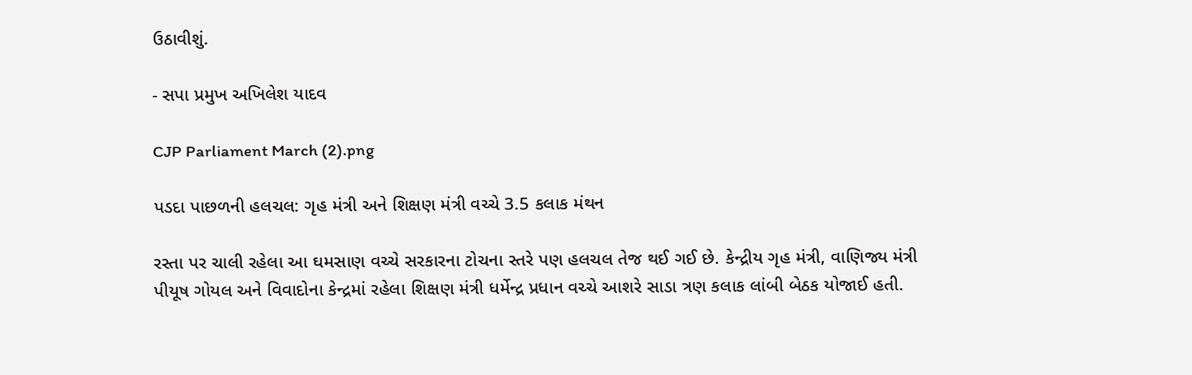ઉઠાવીશું.

- સપા પ્રમુખ અખિલેશ યાદવ

CJP Parliament March (2).png

પડદા પાછળની હલચલ: ગૃહ મંત્રી અને શિક્ષણ મંત્રી વચ્ચે 3.5 કલાક મંથન

રસ્તા પર ચાલી રહેલા આ ઘમસાણ વચ્ચે સરકારના ટોચના સ્તરે પણ હલચલ તેજ થઈ ગઈ છે. કેન્દ્રીય ગૃહ મંત્રી, વાણિજ્ય મંત્રી પીયૂષ ગોયલ અને વિવાદોના કેન્દ્રમાં રહેલા શિક્ષણ મંત્રી ધર્મેન્દ્ર પ્રધાન વચ્ચે આશરે સાડા ત્રણ કલાક લાંબી બેઠક યોજાઈ હતી.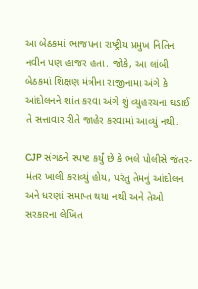આ બેઠકમાં ભાજપના રાષ્ટ્રીય પ્રમુખ નિતિન નવીન પણ હાજર હતા. જોકે, આ લાંબી બેઠકમાં શિક્ષણ મંત્રીના રાજીનામા અંગે કે આંદોલનને શાંત કરવા અંગે શું વ્યુહરચના ઘડાઈ તે સત્તાવાર રીતે જાહેર કરવામાં આવ્યું નથી.

CJP સંગઠને સ્પષ્ટ કર્યું છે કે ભલે પોલીસે જંતર-મંતર ખાલી કરાવ્યું હોય, પરંતુ તેમનું આંદોલન અને ધરણાં સમાપ્ત થયા નથી અને તેઓ સરકારના લેખિત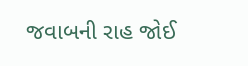જવાબની રાહ જોઈ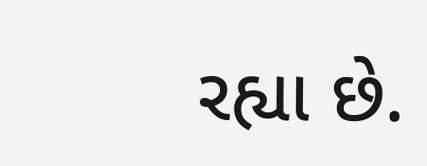રહ્યા છે.